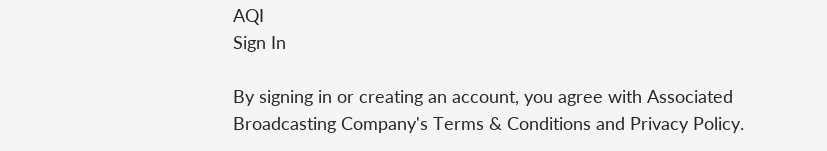AQI
Sign In

By signing in or creating an account, you agree with Associated Broadcasting Company's Terms & Conditions and Privacy Policy.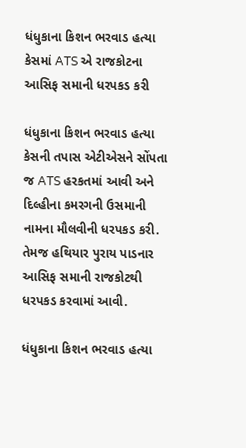ધંધુકાના કિશન ભરવાડ હત્યા કેસમાં ATS એ રાજકોટના આસિફ સમાની ધરપકડ કરી

ધંધુકાના કિશન ભરવાડ હત્યા કેસની તપાસ એટીએસને સોંપતા જ ATS હરકતમાં આવી અને દિલ્હીના કમરગની ઉસમાની નામના મૌલવીની ધરપકડ કરી. તેમજ હથિયાર પુરાય પાડનાર આસિફ સમાની રાજકોટથી ધરપકડ કરવામાં આવી.

ધંધુકાના કિશન ભરવાડ હત્યા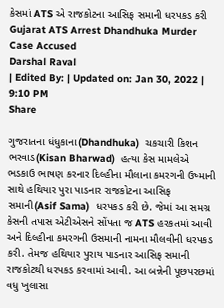કેસમાં ATS એ રાજકોટના આસિફ સમાની ધરપકડ કરી
Gujarat ATS Arrest Dhandhuka Murder Case Accused
Darshal Raval
| Edited By: | Updated on: Jan 30, 2022 | 9:10 PM
Share

ગુજરાતના ધંધુકાના(Dhandhuka)  ચકચારી કિશન ભરવાડ(Kisan Bharwad)  હત્યા કેસ મામલેએ ભડકાઉ ભાષણ કરનાર દિલ્હીના મૌલાના કમરગની ઉષ્માની સાથે હથિયાર પુરા પાડનાર રાજકોટના આસિફ સમાની(Asif Sama)  ધરપકડ કરી છે. જેમાં આ સમગ્ર કેસની તપાસ એટીએસને સોંપતા જ ATS હરકતમાં આવી અને દિલ્હીના કમરગની ઉસમાની નામના મૌલવીની ધરપકડ કરી. તેમજ હથિયાર પુરાય પાડનાર આસિફ સમાની રાજકોટથી ધરપકડ કરવામાં આવી. આ બન્નેની પૂછપરછમાં વધુ ખુલાસા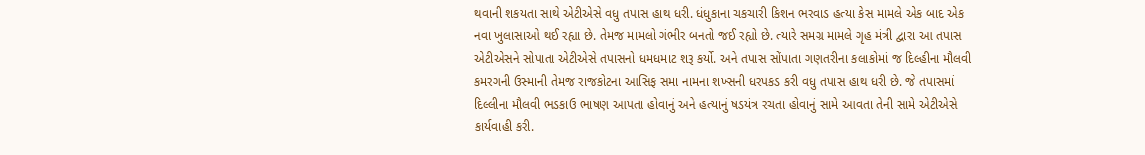થવાની શકયતા સાથે એટીએસે વધુ તપાસ હાથ ધરી. ધંધુકાના ચકચારી કિશન ભરવાડ હત્યા કેસ મામલે એક બાદ એક નવા ખુલાસાઓ થઈ રહ્યા છે. તેમજ મામલો ગંભીર બનતો જઈ રહ્યો છે. ત્યારે સમગ્ર મામલે ગૃહ મંત્રી દ્વારા આ તપાસ એટીએસને સોપાતા એટીએસે તપાસનો ધમધમાટ શરૂ કર્યો. અને તપાસ સોંપાતા ગણતરીના કલાકોમાં જ દિલ્હીના મૌલવી કમરગની ઉસ્માની તેમજ રાજકોટના આસિફ સમા નામના શખ્સની ધરપકડ કરી વધુ તપાસ હાથ ધરી છે. જે તપાસમાં દિલ્લીના મૌલવી ભડકાઉ ભાષણ આપતા હોવાનું અને હત્યાનું ષડયંત્ર રચતા હોવાનું સામે આવતા તેની સામે એટીએસે કાર્યવાહી કરી.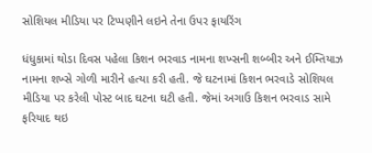સોશિયલ મીડિયા પર ટિપ્પણીને લઇને તેના ઉપર ફાયરિંગ

ધંધુકામાં થોડા દિવસ પહેલા કિશન ભરવાડ નામના શખ્સની શબ્બીર અને ઈમ્તિયાઝ નામના શખ્સે ગોળી મારીને હત્યા કરી હતી. જે ઘટનામાં કિશન ભરવાડે સોશિયલ મીડિયા પર કરેલી પોસ્ટ બાદ ઘટના ઘટી હતી. જેમાં અગાઉ કિશન ભરવાડ સામે ફરિયાદ થઇ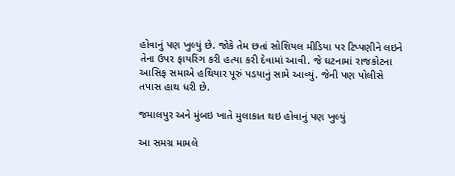હોવાનું પણ ખુલ્યું છે. જોકે તેમ છતાં સોશિયલ મીડિયા પર ટિપ્પણીને લઇને તેના ઉપર ફાયરિંગ કરી હત્યા કરી દેવામાં આવી. જે ઘટનામાં રાજકોટના આસિફ સમાએ હથિયાર પૂરું પડયાનું સામે આવ્યું. જેની પણ પોલીસે તપાસ હાથ ધરી છે.

જમાલપુર અને મુંબઇ ખાતે મુલાકાત થઇ હોવાનું પણ ખુલ્યું

આ સમગ્ર મામલે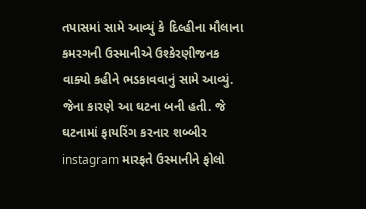તપાસમાં સામે આવ્યું કે દિલ્હીના મૌલાના કમરગની ઉસ્માનીએ ઉશ્કેરણીજનક વાક્યો કહીને ભડકાવવાનું સામે આવ્યું. જેના કારણે આ ઘટના બની હતી. જે ઘટનામાં ફાયરિંગ કરનાર શબ્બીર instagram મારફતે ઉસ્માનીને ફોલો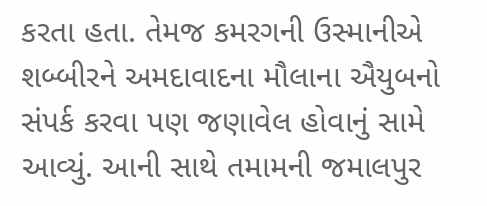કરતા હતા. તેમજ કમરગની ઉસ્માનીએ શબ્બીરને અમદાવાદના મૌલાના ઐયુબનો સંપર્ક કરવા પણ જણાવેલ હોવાનું સામે આવ્યું. આની સાથે તમામની જમાલપુર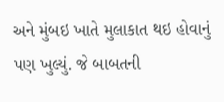અને મુંબઇ ખાતે મુલાકાત થઇ હોવાનું પણ ખુલ્યું. જે બાબતની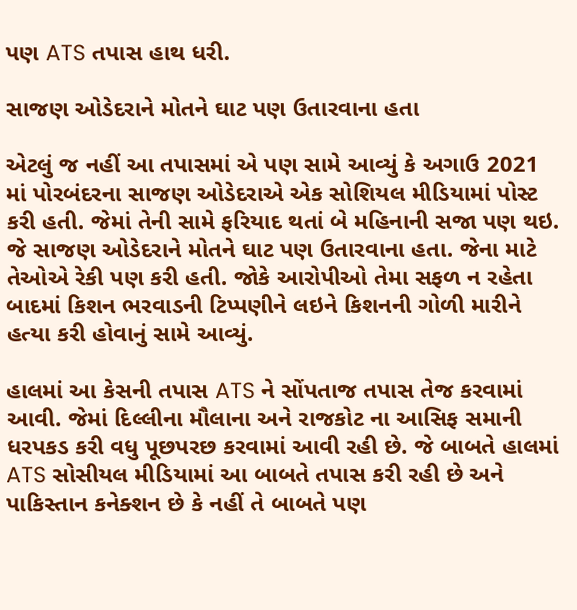પણ ATS તપાસ હાથ ધરી.

સાજણ ઓડેદરાને મોતને ઘાટ પણ ઉતારવાના હતા

એટલું જ નહીં આ તપાસમાં એ પણ સામે આવ્યું કે અગાઉ 2021 માં પોરબંદરના સાજણ ઓડેદરાએ એક સોશિયલ મીડિયામાં પોસ્ટ કરી હતી. જેમાં તેની સામે ફરિયાદ થતાં બે મહિનાની સજા પણ થઇ. જે સાજણ ઓડેદરાને મોતને ઘાટ પણ ઉતારવાના હતા. જેના માટે તેઓએ રેકી પણ કરી હતી. જોકે આરોપીઓ તેમા સફળ ન રહેતા બાદમાં કિશન ભરવાડની ટિપ્પણીને લઇને કિશનની ગોળી મારીને હત્યા કરી હોવાનું સામે આવ્યું.

હાલમાં આ કેસની તપાસ ATS ને સોંપતાજ તપાસ તેજ કરવામાં આવી. જેમાં દિલ્લીના મૌલાના અને રાજકોટ ના આસિફ સમાની ધરપકડ કરી વધુ પૂછપરછ કરવામાં આવી રહી છે. જે બાબતે હાલમાં ATS સોસીયલ મીડિયામાં આ બાબતે તપાસ કરી રહી છે અને પાકિસ્તાન કનેક્શન છે કે નહીં તે બાબતે પણ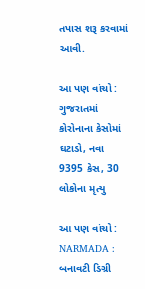તપાસ શરૂ કરવામાં આવી.

આ પણ વાંચો : ગુજરાતમાં કોરોનાના કેસોમાં ઘટાડો, નવા 9395 કેસ, 30 લોકોના મૃત્યુ

આ પણ વાંચો : NARMADA : બનાવટી ડિગ્રી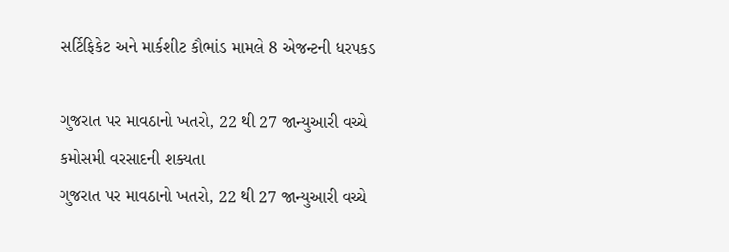સર્ટિફિકેટ અને માર્કશીટ કૌભાંડ મામલે 8 એજન્ટની ધરપકડ

ગુજરાત પર માવઠાનો ખતરો, 22 થી 27 જાન્યુઆરી વચ્ચે કમોસમી વરસાદની શક્યતા
ગુજરાત પર માવઠાનો ખતરો, 22 થી 27 જાન્યુઆરી વચ્ચે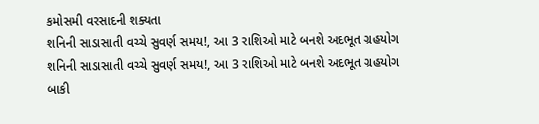કમોસમી વરસાદની શક્યતા
શનિની સાડાસાતી વચ્ચે સુવર્ણ સમય!, આ 3 રાશિઓ માટે બનશે અદભૂત ગ્રહયોગ
શનિની સાડાસાતી વચ્ચે સુવર્ણ સમય!, આ 3 રાશિઓ માટે બનશે અદભૂત ગ્રહયોગ
બાકી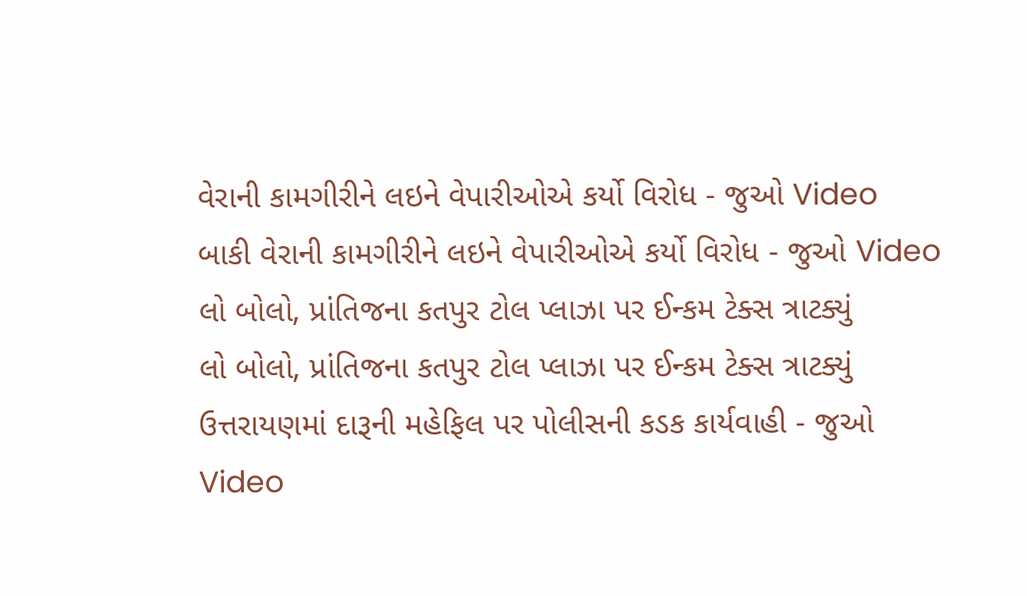વેરાની કામગીરીને લઇને વેપારીઓએ કર્યો વિરોધ - જુઓ Video
બાકી વેરાની કામગીરીને લઇને વેપારીઓએ કર્યો વિરોધ - જુઓ Video
લો બોલો, પ્રાંતિજના કતપુર ટોલ પ્લાઝા પર ઈન્કમ ટેક્સ ત્રાટક્યું
લો બોલો, પ્રાંતિજના કતપુર ટોલ પ્લાઝા પર ઈન્કમ ટેક્સ ત્રાટક્યું
ઉત્તરાયણમાં દારૂની મહેફિલ પર પોલીસની કડક કાર્યવાહી - જુઓ Video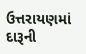ઉત્તરાયણમાં દારૂની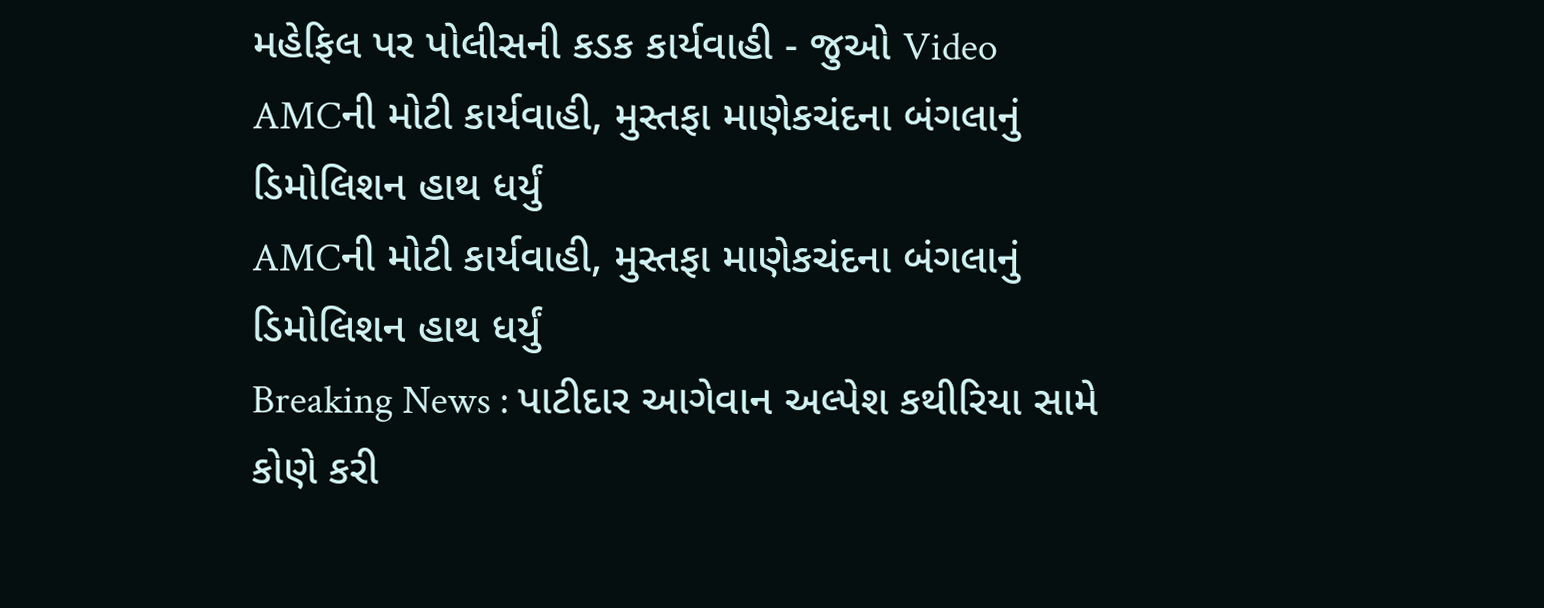મહેફિલ પર પોલીસની કડક કાર્યવાહી - જુઓ Video
AMCની મોટી કાર્યવાહી, મુસ્તફા માણેકચંદના બંગલાનું ડિમોલિશન હાથ ધર્યું
AMCની મોટી કાર્યવાહી, મુસ્તફા માણેકચંદના બંગલાનું ડિમોલિશન હાથ ધર્યું
Breaking News : પાટીદાર આગેવાન અલ્પેશ કથીરિયા સામે કોણે કરી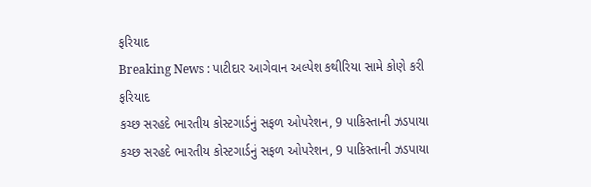ફરિયાદ
Breaking News : પાટીદાર આગેવાન અલ્પેશ કથીરિયા સામે કોણે કરી ફરિયાદ
કચ્છ સરહદે ભારતીય કોસ્ટગાર્ડનું સફળ ઓપરેશન, 9 પાકિસ્તાની ઝડપાયા
કચ્છ સરહદે ભારતીય કોસ્ટગાર્ડનું સફળ ઓપરેશન, 9 પાકિસ્તાની ઝડપાયા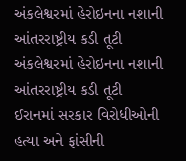અંકલેશ્વરમાં હેરોઇનના નશાની આંતરરાષ્ટ્રીય કડી તૂટી
અંકલેશ્વરમાં હેરોઇનના નશાની આંતરરાષ્ટ્રીય કડી તૂટી
ઈરાનમાં સરકાર વિરોધીઓની હત્યા અને ફાંસીની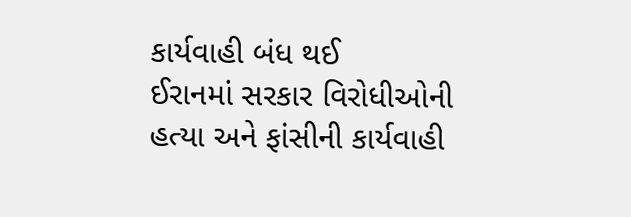કાર્યવાહી બંધ થઈ
ઈરાનમાં સરકાર વિરોધીઓની હત્યા અને ફાંસીની કાર્યવાહી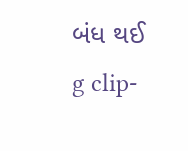બંધ થઈ
g clip-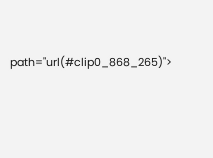path="url(#clip0_868_265)">